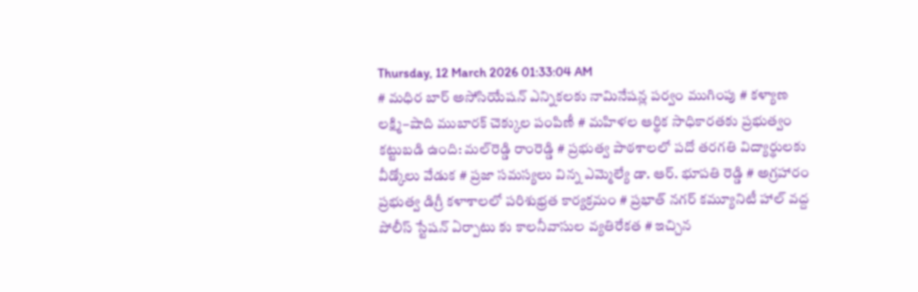Thursday, 12 March 2026 01:33:04 AM
# మధిర బార్ అసోసియేషన్ ఎన్నికలకు నామినేషన్ల పర్వం ముగింపు # కళ్యాణ లక్ష్మి–షాది ముబారక్ చెక్కుల పంపిణీ # మహిళల ఆర్థిక సాధికారతకు ప్రభుత్వం కట్టుబడి ఉంది: మల్‌రెడ్డి రాంరెడ్డి # ప్రభుత్వ పాఠశాలలో పదో తరగతి విద్యార్థులకు వీడ్కోలు వేడుక # ప్రజా సమస్యలు విన్న ఎమ్మెల్యే డా. ఆర్. భూపతి రెడ్డి # అగ్రహారం ప్రభుత్వ డిగ్రీ కళాశాలలో పరిశుభ్రత కార్యక్రమం # ప్రభాత్ నగర్ కమ్యూనిటీ హాల్ వద్ద పోలీస్ స్టేషన్ ఏర్పాటు కు కాలనీవాసుల వ్యతిరేకత # ఇచ్చిన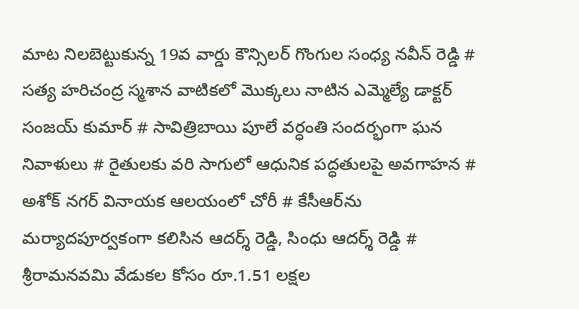మాట నిలబెట్టుకున్న 19వ వార్డు కౌన్సిలర్ గొంగుల సంధ్య నవీన్ రెడ్డి # సత్య హరిచంద్ర స్మశాన వాటికలో మొక్కలు నాటిన ఎమ్మెల్యే డాక్టర్ సంజయ్ కుమార్ # సావిత్రిబాయి పూలే వర్ధంతి సందర్భంగా ఘన నివాళులు # రైతులకు వరి సాగులో ఆధునిక పద్ధతులపై అవగాహన # అశోక్ నగర్ వినాయక ఆలయంలో చోరీ # కేసీఆర్‌ను మర్యాదపూర్వకంగా కలిసిన ఆదర్శ్ రెడ్డి, సింధు ఆదర్శ్ రెడ్డి # శ్రీరామనవమి వేడుకల కోసం రూ.1.51 లక్షల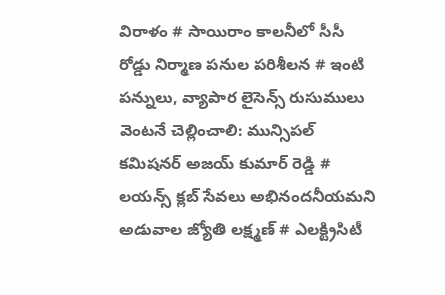విరాళం # సాయిరాం కాలనీలో సీసీ రోడ్డు నిర్మాణ పనుల పరిశీలన # ఇంటి పన్నులు, వ్యాపార లైసెన్స్ రుసుములు వెంటనే చెల్లించాలి: మున్సిపల్ కమిషనర్ అజయ్ కుమార్ రెడ్డి # లయన్స్ క్లబ్ సేవలు అభినందనీయమని అడువాల జ్యోతి లక్ష్మణ్ # ఎలక్ట్రిసిటీ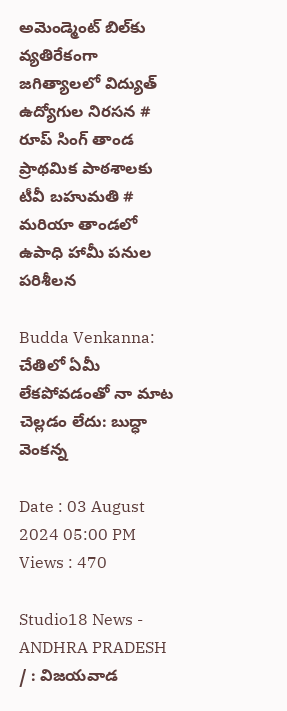అమెండ్మెంట్ బిల్‌కు వ్యతిరేకంగా జగిత్యాలలో విద్యుత్ ఉద్యోగుల నిరసన # రూప్ సింగ్ తాండ ప్రాథమిక పాఠశాలకు టీవీ బహుమతి # మరియా తాండలో ఉపాధి హామీ పనుల పరిశీలన

Budda Venkanna: చేతిలో ఏమీ లేకపోవడంతో నా మాట చెల్లడం లేదు: బుద్ధా వెంకన్న

Date : 03 August 2024 05:00 PM Views : 470

Studio18 News - ANDHRA PRADESH / : విజయవాడ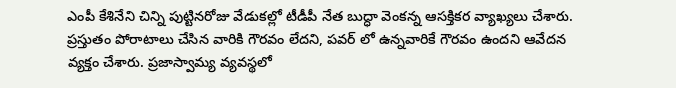ఎంపీ కేశినేని చిన్ని పుట్టినరోజు వేడుకల్లో టీడీపీ నేత బుద్ధా వెంకన్న ఆసక్తికర వ్యాఖ్యలు చేశారు. ప్రస్తుతం పోరాటాలు చేసిన వారికి గౌరవం లేదని, పవర్ లో ఉన్నవారికే గౌరవం ఉందని ఆవేదన వ్యక్తం చేశారు. ప్రజాస్వామ్య వ్యవస్థలో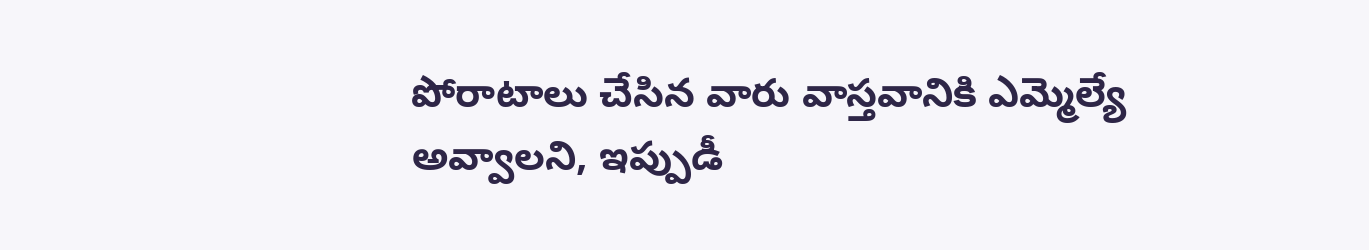పోరాటాలు చేసిన వారు వాస్తవానికి ఎమ్మెల్యే అవ్వాలని, ఇప్పుడీ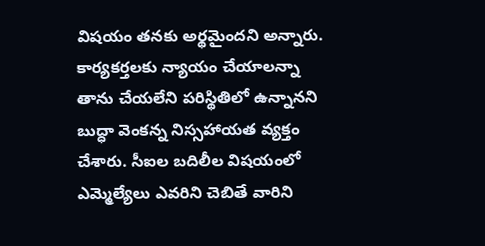విషయం తనకు అర్థమైందని అన్నారు. కార్యకర్తలకు న్యాయం చేయాలన్నా తాను చేయలేని పరిస్థితిలో ఉన్నానని బుద్ధా వెంకన్న నిస్సహాయత వ్యక్తం చేశారు. సీఐల బదిలీల విషయంలో ఎమ్మెల్యేలు ఎవరిని చెబితే వారిని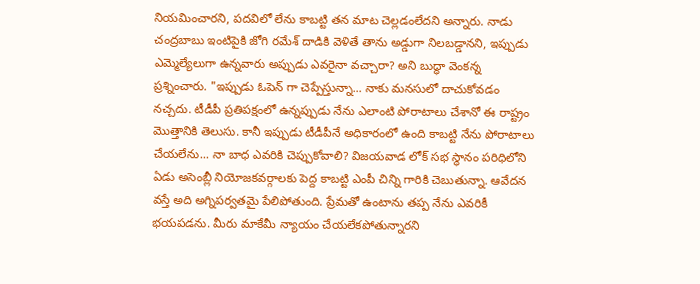నియమించారని, పదవిలో లేను కాబట్టి తన మాట చెల్లడంలేదని అన్నారు. నాడు చంద్రబాబు ఇంటిపైకి జోగి రమేశ్ దాడికి వెళితే తాను అడ్డుగా నిలబడ్డానని, ఇప్పుడు ఎమ్మెల్యేలుగా ఉన్నవారు అప్పుడు ఎవరైనా వచ్చారా? అని బుద్ధా వెంకన్న ప్రశ్నించారు. "ఇప్పుడు ఓపెన్ గా చెప్పేస్తున్నా... నాకు మనసులో దాచుకోవడం నచ్చదు. టీడీపీ ప్రతిపక్షంలో ఉన్నప్పుడు నేను ఎలాంటి పోరాటాలు చేశానో ఈ రాష్ట్రం మొత్తానికి తెలుసు. కానీ ఇప్పుడు టీడీపీనే అధికారంలో ఉంది కాబట్టి నేను పోరాటాలు చేయలేను... నా బాధ ఎవరికి చెప్పుకోవాలి? విజయవాడ లోక్ సభ స్థానం పరిధిలోని ఏడు అసెంబ్లీ నియోజకవర్గాలకు పెద్ద కాబట్టి ఎంపీ చిన్ని గారికి చెబుతున్నా. ఆవేదన వస్తే అది అగ్నిపర్వతమై పేలిపోతుంది. ప్రేమతో ఉంటాను తప్ప నేను ఎవరికీ భయపడను. మీరు మాకేమీ న్యాయం చేయలేకపోతున్నారని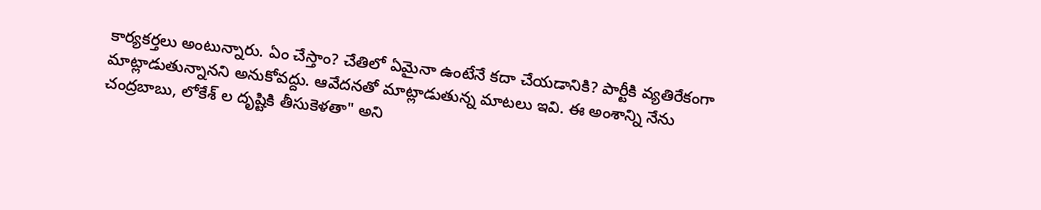కార్యకర్తలు అంటున్నారు. ఏం చేస్తాం? చేతిలో ఏమైనా ఉంటేనే కదా చేయడానికి? పార్టీకి వ్యతిరేకంగా మాట్లాడుతున్నానని అనుకోవద్దు. ఆవేదనతో మాట్లాడుతున్న మాటలు ఇవి. ఈ అంశాన్ని నేను చంద్రబాబు, లోకేశ్ ల దృష్టికి తీసుకెళతా" అని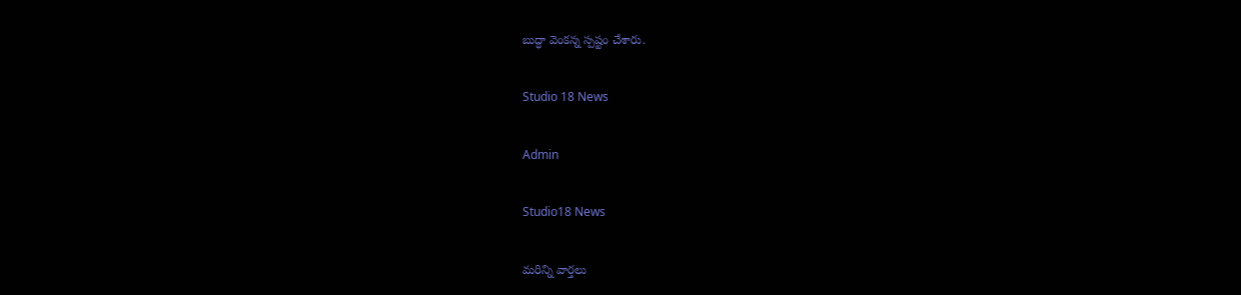బుద్ధా వెంకన్న స్పష్టం చేశారు.

Studio 18 News

Admin

Studio18 News

మరిన్ని వార్తలు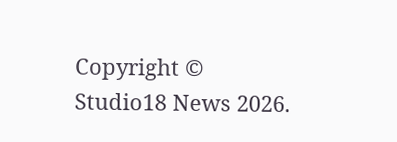Copyright © Studio18 News 2026.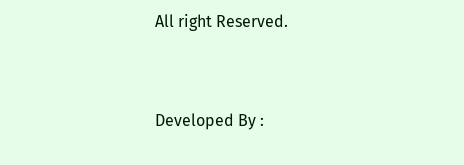All right Reserved.



Developed By :